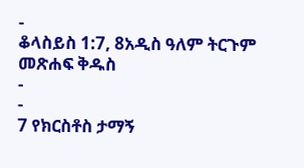-
ቆላስይስ 1:7, 8አዲስ ዓለም ትርጉም መጽሐፍ ቅዱስ
-
-
7 የክርስቶስ ታማኝ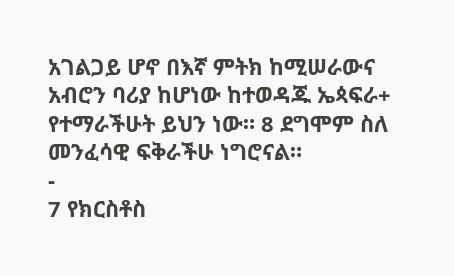አገልጋይ ሆኖ በእኛ ምትክ ከሚሠራውና አብሮን ባሪያ ከሆነው ከተወዳጁ ኤጳፍራ+ የተማራችሁት ይህን ነው። 8 ደግሞም ስለ መንፈሳዊ ፍቅራችሁ ነግሮናል።
-
7 የክርስቶስ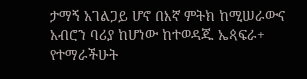ታማኝ አገልጋይ ሆኖ በእኛ ምትክ ከሚሠራውና አብሮን ባሪያ ከሆነው ከተወዳጁ ኤጳፍራ+ የተማራችሁት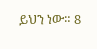ይህን ነው። 8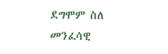ደግሞም ስለ መንፈሳዊ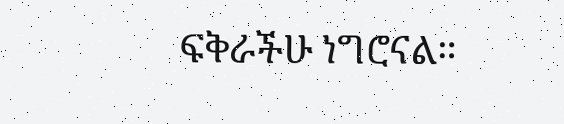ፍቅራችሁ ነግሮናል።